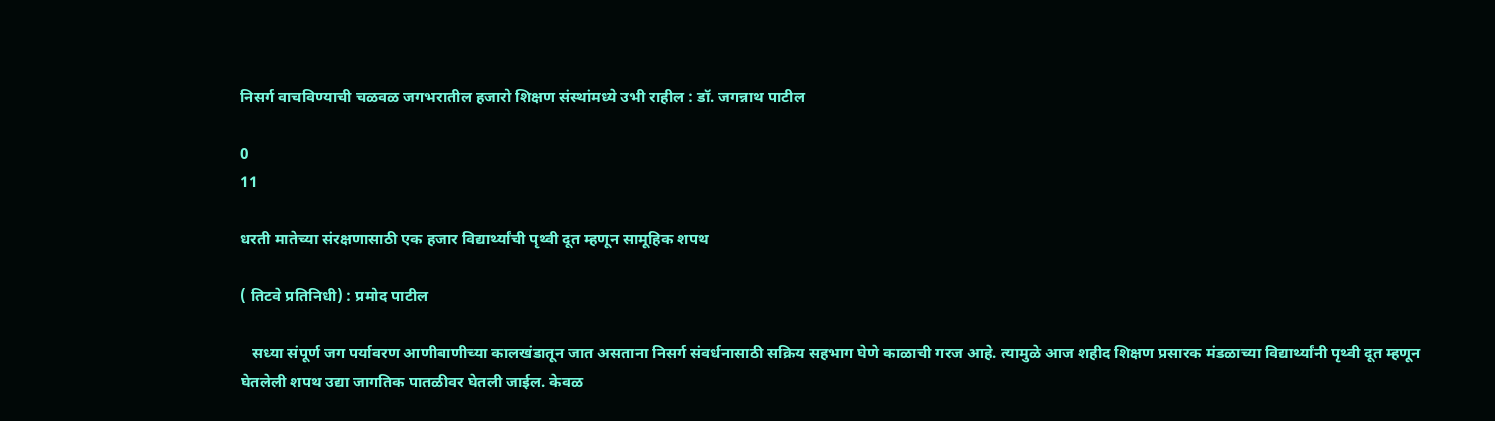निसर्ग वाचविण्याची चळवळ जगभरातील हजारो शिक्षण संस्थांमध्ये उभी राहील : डॉ. जगन्नाथ पाटील

0
11

धरती मातेच्या संरक्षणासाठी एक हजार विद्यार्थ्यांची पृथ्वी दूत म्हणून सामूहिक शपथ

( तिटवे प्रतिनिधी) : प्रमोद पाटील

   सध्या संपूर्ण जग पर्यावरण आणीबाणीच्या कालखंडातून जात असताना निसर्ग संवर्धनासाठी सक्रिय सहभाग घेणे काळाची गरज आहे. त्यामुळे आज शहीद शिक्षण प्रसारक मंडळाच्या विद्यार्थ्यांनी पृथ्वी दूत म्हणून घेतलेली शपथ उद्या जागतिक पातळीवर घेतली जाईल. केवळ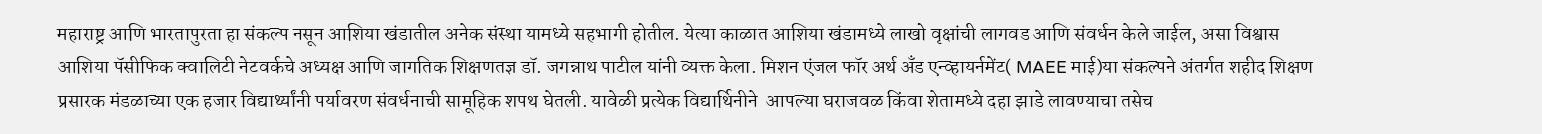महाराष्ट्र आणि भारतापुरता हा संकल्प नसून आशिया खंडातील अनेक संस्था यामध्ये सहभागी होतील. येत्या काळात आशिया खंडामध्ये लाखो वृक्षांची लागवड आणि संवर्धन केले जाईल, असा विश्वास आशिया पॅसीफिक क्वालिटी नेटवर्कचे अध्यक्ष आणि जागतिक शिक्षणतज्ञ डॉ. जगन्नाथ पाटील यांनी व्यक्त केला. मिशन एंजल फॉर अर्थ अँड एन्व्हायर्नमेंट( MAEE माई)या संकल्पने अंतर्गत शहीद शिक्षण प्रसारक मंडळाच्या एक हजार विद्यार्थ्यांनी पर्यावरण संवर्धनाची सामूहिक शपथ घेतली. यावेळी प्रत्येक विद्यार्थिनीने  आपल्या घराजवळ किंवा शेतामध्ये दहा झाडे लावण्याचा तसेच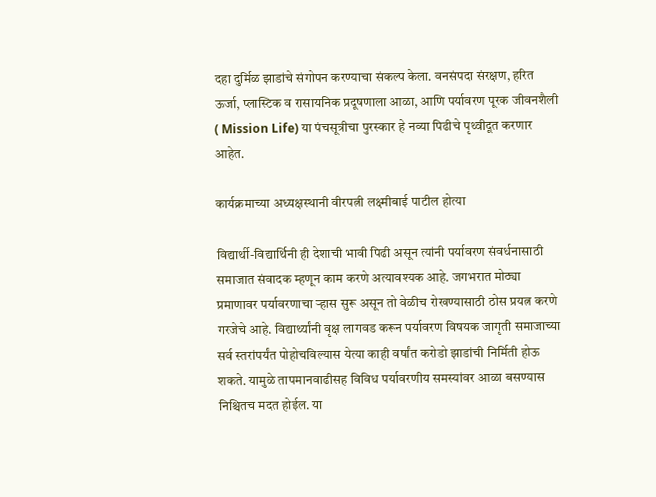दहा दुर्मिळ झाडांचे संगोपन करण्याचा संकल्प केला. वनसंपदा संरक्षण, हरित ऊर्जा, प्लास्टिक व रासायनिक प्रदूषणाला आळा, आणि पर्यावरण पूरक जीवनशैली ( Mission Life) या पंचसूत्रीचा पुरस्कार हे नव्या पिढीचे पृथ्वीदूत करणार आहेत.

कार्यक्रमाच्या अध्यक्षस्थानी वीरपत्नी लक्ष्मीबाई पाटील होत्या

विद्यार्थी-विद्यार्थिनी ही देशाची भावी पिढी असून त्यांनी पर्यावरण संवर्धनासाठी समाजात संवादक म्हणून काम करणे अत्यावश्यक आहे. जगभरात मोठ्या प्रमाणावर पर्यावरणाचा ऱ्हास सुरू असून तो वेळीच रोखण्यासाठी ठोस प्रयत्न करणे गरजेचे आहे. विद्यार्थ्यांनी वृक्ष लागवड करून पर्यावरण विषयक जागृती समाजाच्या सर्व स्तरांपर्यंत पोहोचविल्यास येत्या काही वर्षांत करोडो झाडांची निर्मिती होऊ शकते. यामुळे तापमानवाढीसह विविध पर्यावरणीय समस्यांवर आळा बसण्यास निश्चितच मदत होईल. या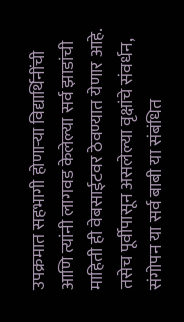उपक्रमात सहभागी होणाऱ्या विद्यार्थिनींची आणि त्यांनी लागवड केलेल्या सर्व झाडांची माहिती ही वेबसाईटवर ठेवण्यात येणार आहे. तसेच पूर्वीपासून असलेल्या वृक्षांचे संवर्धन, संगोपन या सर्व बाबी या संबंधित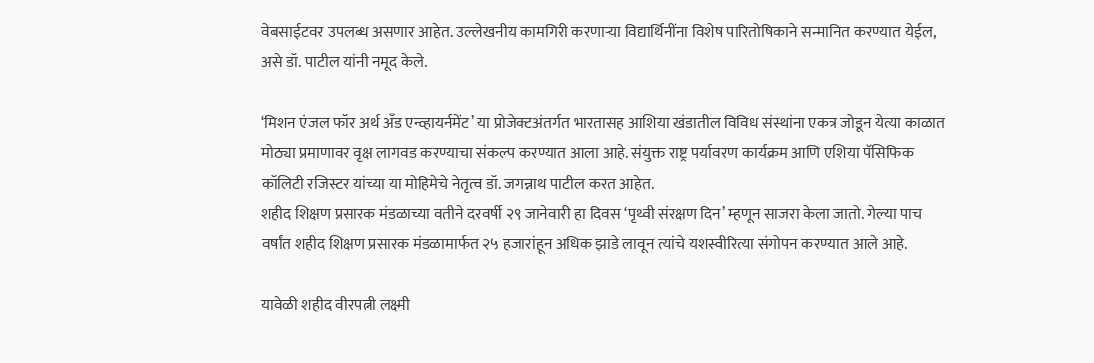वेबसाईटवर उपलब्ध असणार आहेत. उल्लेखनीय कामगिरी करणाऱ्या विद्यार्थिनींना विशेष पारितोषिकाने सन्मानित करण्यात येईल, असे डॉ. पाटील यांनी नमूद केले.

‘मिशन एंजल फॉर अर्थ अँड एन्व्हायर्नमेंट’ या प्रोजेक्टअंतर्गत भारतासह आशिया खंडातील विविध संस्थांना एकत्र जोडून येत्या काळात मोठ्या प्रमाणावर वृक्ष लागवड करण्याचा संकल्प करण्यात आला आहे. संयुक्त राष्ट्र पर्यावरण कार्यक्रम आणि एशिया पॅसिफिक कॉलिटी रजिस्टर यांच्या या मोहिमेचे नेतृत्व डॉ. जगन्नाथ पाटील करत आहेत.
शहीद शिक्षण प्रसारक मंडळाच्या वतीने दरवर्षी २९ जानेवारी हा दिवस ‘पृथ्वी संरक्षण दिन’ म्हणून साजरा केला जातो. गेल्या पाच वर्षांत शहीद शिक्षण प्रसारक मंडळामार्फत २५ हजारांहून अधिक झाडे लावून त्यांचे यशस्वीरित्या संगोपन करण्यात आले आहे.

यावेळी शहीद वीरपत्नी लक्ष्मी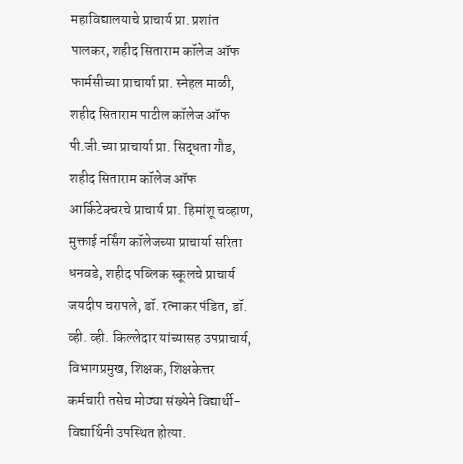महाविद्यालयाचे प्राचार्य प्रा. प्रशांत पालकर, शहीद सिताराम कॉलेज ऑफ फार्मसीच्या प्राचार्या प्रा. स्नेहल माळी, शहीद सिताराम पाटील कॉलेज ऑफ पी.जी.च्या प्राचार्या प्रा. सिद्धता गौड, शहीद सिताराम कॉलेज ऑफ आर्किटेक्चरचे प्राचार्य प्रा. हिमांशू चव्हाण, मुक्ताई नर्सिंग कॉलेजच्या प्राचार्या सरिता धनवडे, शहीद पब्लिक स्कूलचे प्राचार्य जयदीप चरापले, डॉ. रत्नाकर पंडित, डॉ. व्ही. व्ही. किल्लेदार यांच्यासह उपप्राचार्य, विभागप्रमुख, शिक्षक, शिक्षकेत्तर कर्मचारी तसेच मोठ्या संख्येने विद्यार्थी-विद्यार्थिनी उपस्थित होत्या.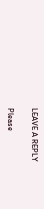LEAVE A REPLY

Please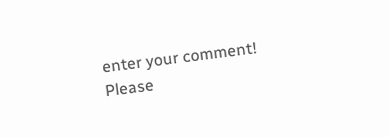enter your comment!
Please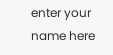enter your name here